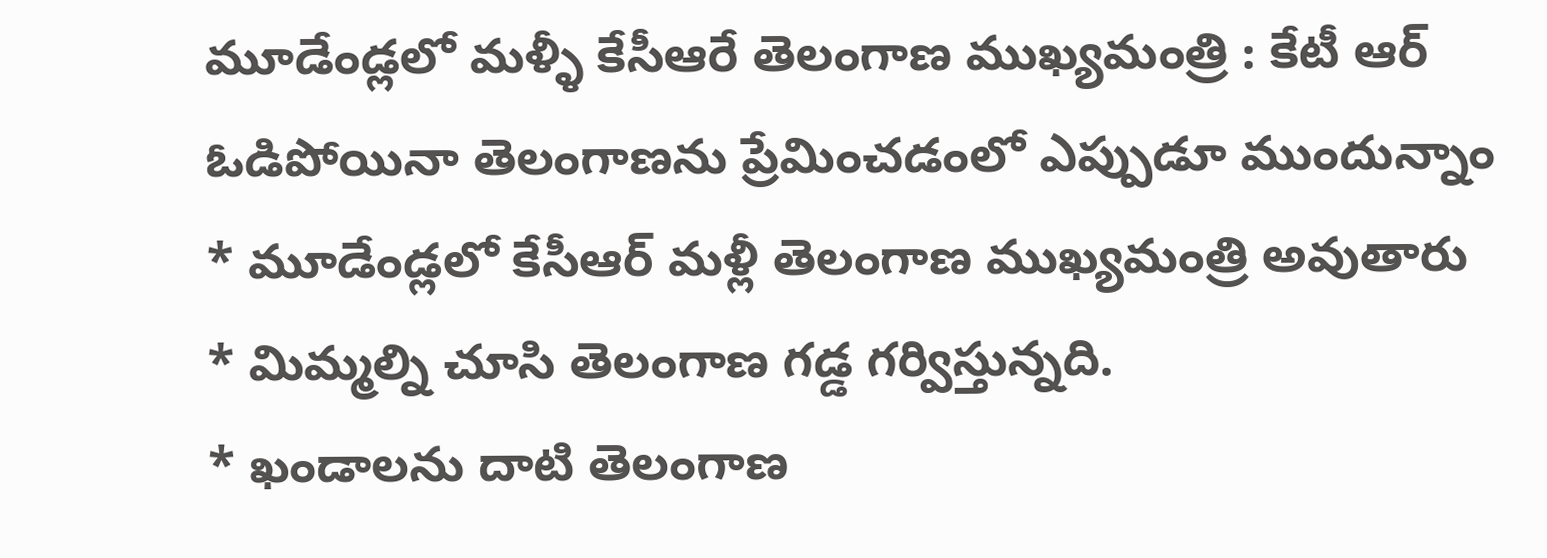మూడేండ్లలో మళ్ళీ కేసీఆరే తెలంగాణ ముఖ్యమంత్రి : కేటీ ఆర్
ఓడిపోయినా తెలంగాణను ప్రేమించడంలో ఎప్పుడూ ముందున్నాం
* మూడేండ్లలో కేసీఆర్ మళ్లీ తెలంగాణ ముఖ్యమంత్రి అవుతారు
* మిమ్మల్ని చూసి తెలంగాణ గడ్డ గర్విస్తున్నది.
* ఖండాలను దాటి తెలంగాణ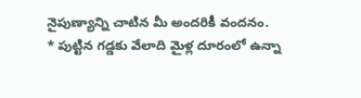నైపుణ్యాన్ని చాటిన మీ అందరికీ వందనం.
* పుట్టిన గడ్డకు వేలాది మైళ్ల దూరంలో ఉన్నా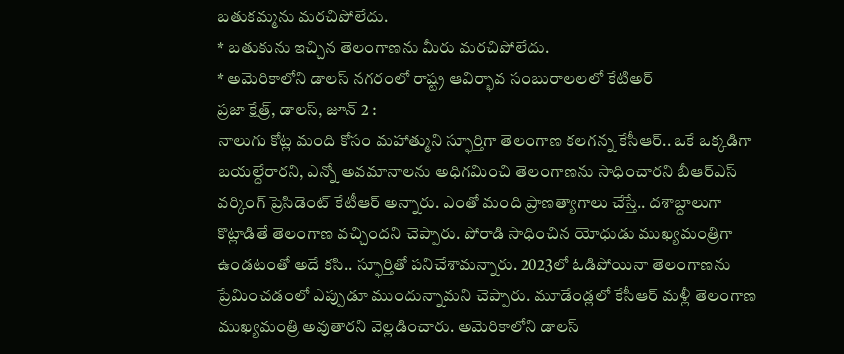బతుకమ్మను మరచిపోలేదు.
* బతుకును ఇచ్చిన తెలంగాణను మీరు మరచిపోలేదు.
* అమెరికాలోని డాలస్ నగరంలో రాష్ట్ర ఆవిర్భావ సంబురాలలలో కేటిఅర్
ప్రజా క్షేత్ర్, డాలస్, జూన్ 2 :
నాలుగు కోట్ల మంది కోసం మహాత్ముని స్ఫూర్తిగా తెలంగాణ కలగన్న కేసీఆర్.. ఒకే ఒక్కడిగా బయల్దేరారని, ఎన్నో అవమానాలను అధిగమించి తెలంగాణను సాధించారని బీఆర్ఎస్ వర్కింగ్ ప్రెసిడెంట్ కేటీఆర్ అన్నారు. ఎంతో మంది ప్రాణత్యాగాలు చేస్తే.. దశాబ్దాలుగా కొట్లాడితే తెలంగాణ వచ్చిందని చెప్పారు. పోరాడి సాధించిన యోధుడు ముఖ్యమంత్రిగా ఉండటంతో అదే కసి.. స్ఫూర్తితో పనిచేశామన్నారు. 2023లో ఓడిపోయినా తెలంగాణను ప్రేమించడంలో ఎప్పుడూ ముందున్నామని చెప్పారు. మూడేండ్లలో కేసీఆర్ మళ్లీ తెలంగాణ ముఖ్యమంత్రి అవుతారని వెల్లడించారు. అమెరికాలోని డాలస్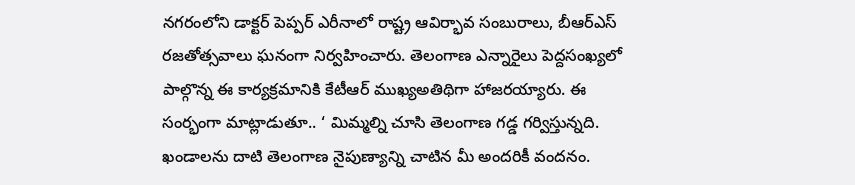నగరంలోని డాక్టర్ పెప్పర్ ఎరీనాలో రాష్ట్ర ఆవిర్భావ సంబురాలు, బీఆర్ఎస్ రజతోత్సవాలు ఘనంగా నిర్వహించారు. తెలంగాణ ఎన్నారైలు పెద్దసంఖ్యలో పాల్గొన్న ఈ కార్యక్రమానికి కేటీఆర్ ముఖ్యఅతిథిగా హాజరయ్యారు. ఈ సంర్భంగా మాట్లాడుతూ.. ‘ మిమ్మల్ని చూసి తెలంగాణ గడ్డ గర్విస్తున్నది. ఖండాలను దాటి తెలంగాణ నైపుణ్యాన్ని చాటిన మీ అందరికీ వందనం.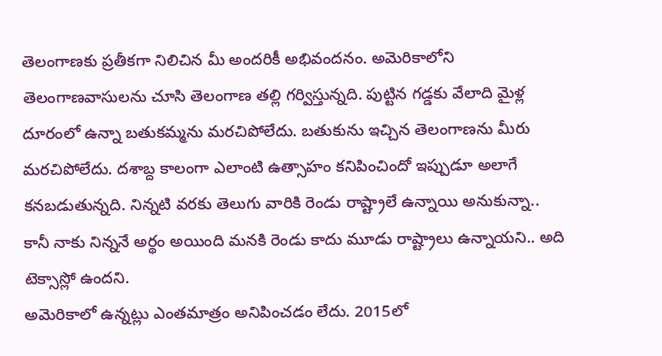తెలంగాణకు ప్రతీకగా నిలిచిన మీ అందరికీ అభివందనం. అమెరికాలోని తెలంగాణవాసులను చూసి తెలంగాణ తల్లి గర్విస్తున్నది. పుట్టిన గడ్డకు వేలాది మైళ్ల దూరంలో ఉన్నా బతుకమ్మను మరచిపోలేదు. బతుకును ఇచ్చిన తెలంగాణను మీరు మరచిపోలేదు. దశాబ్ద కాలంగా ఎలాంటి ఉత్సాహం కనిపించిందో ఇప్పుడూ అలాగే కనబడుతున్నది. నిన్నటి వరకు తెలుగు వారికి రెండు రాష్ట్రాలే ఉన్నాయి అనుకున్నా.. కానీ నాకు నిన్ననే అర్థం అయింది మనకి రెండు కాదు మూడు రాష్ట్రాలు ఉన్నాయని.. అది టెక్సాస్లో ఉందని.
అమెరికాలో ఉన్నట్లు ఎంతమాత్రం అనిపించడం లేదు. 2015లో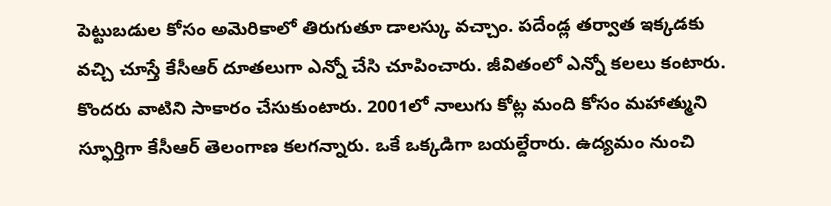పెట్టుబడుల కోసం అమెరికాలో తిరుగుతూ డాలస్కు వచ్చాం. పదేండ్ల తర్వాత ఇక్కడకు వచ్చి చూస్తే కేసీఆర్ దూతలుగా ఎన్నో చేసి చూపించారు. జీవితంలో ఎన్నో కలలు కంటారు. కొందరు వాటిని సాకారం చేసుకుంటారు. 2001లో నాలుగు కోట్ల మంది కోసం మహాత్ముని స్ఫూర్తిగా కేసీఆర్ తెలంగాణ కలగన్నారు. ఒకే ఒక్కడిగా బయల్దేరారు. ఉద్యమం నుంచి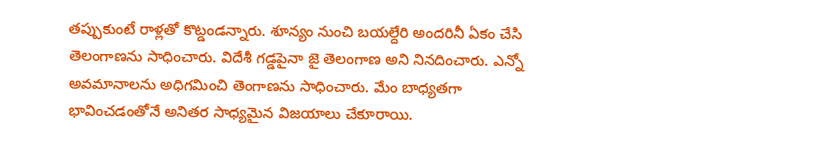తప్పుకుంటే రాళ్లతో కొట్డండన్నారు. శూన్యం నుంచి బయల్దేరి అందరినీ ఏకం చేసి తెలంగాణను సాధించారు. విదేశీ గడ్డపైనా జై తెలంగాణ అని నినదించారు. ఎన్నో అవమానాలను అధిగమించి తెంగాణను సాధించారు. మేం బాధ్యతగా భావించడంతోనే అనితర సాధ్యమైన విజయాలు చేకూరాయి.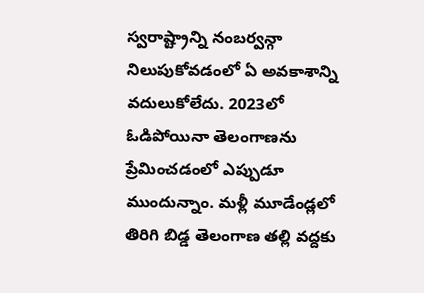స్వరాష్ట్రాన్ని నంబర్వన్గా నిలుపుకోవడంలో ఏ అవకాశాన్ని వదులుకోలేదు. 2023లో ఓడిపోయినా తెలంగాణను ప్రేమించడంలో ఎప్పుడూ ముందున్నాం. మళ్లీ మూడేండ్లలో తిరిగి బిడ్డ తెలంగాణ తల్లి వద్దకు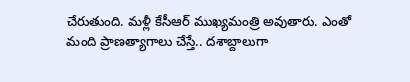చేరుతుంది. మళ్లీ కేసీఆర్ ముఖ్యమంత్రి అవుతారు. ఎంతో మంది ప్రాణత్యాగాలు చేస్తే.. దశాబ్దాలుగా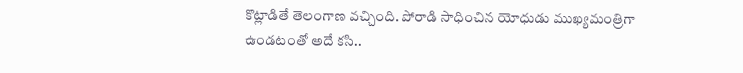కొట్లాడితే తెలంగాణ వచ్చింది. పోరాడి సాధించిన యోధుడు ముఖ్యమంత్రిగా ఉండటంతో అదే కసి..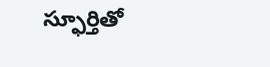స్ఫూర్తితో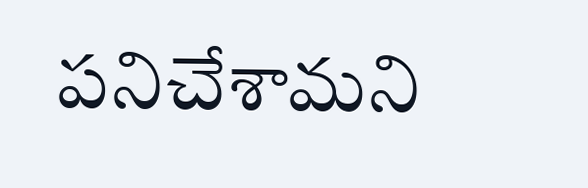పనిచేశామని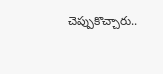చెప్పుకొచ్చారు..